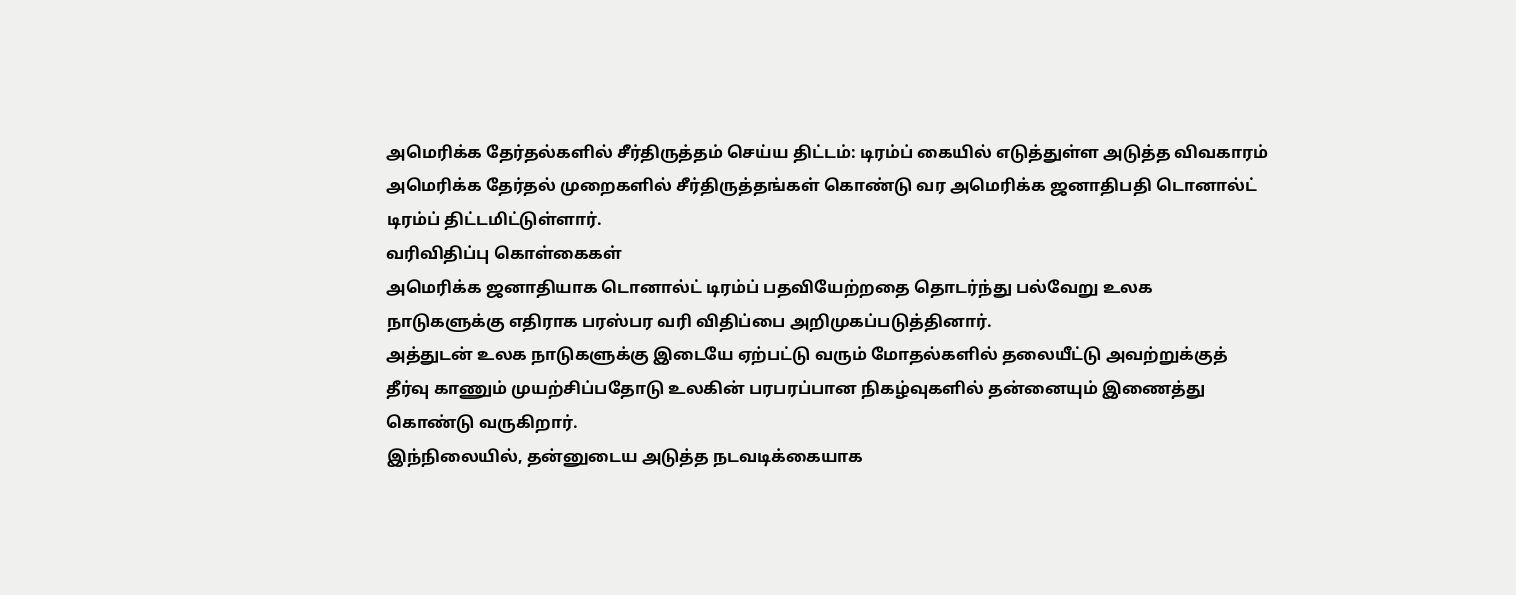அமெரிக்க தேர்தல்களில் சீர்திருத்தம் செய்ய திட்டம்: டிரம்ப் கையில் எடுத்துள்ள அடுத்த விவகாரம்
அமெரிக்க தேர்தல் முறைகளில் சீர்திருத்தங்கள் கொண்டு வர அமெரிக்க ஜனாதிபதி டொனால்ட் டிரம்ப் திட்டமிட்டுள்ளார்.
வரிவிதிப்பு கொள்கைகள்
அமெரிக்க ஜனாதியாக டொனால்ட் டிரம்ப் பதவியேற்றதை தொடர்ந்து பல்வேறு உலக நாடுகளுக்கு எதிராக பரஸ்பர வரி விதிப்பை அறிமுகப்படுத்தினார்.
அத்துடன் உலக நாடுகளுக்கு இடையே ஏற்பட்டு வரும் மோதல்களில் தலையீட்டு அவற்றுக்குத் தீர்வு காணும் முயற்சிப்பதோடு உலகின் பரபரப்பான நிகழ்வுகளில் தன்னையும் இணைத்து கொண்டு வருகிறார்.
இந்நிலையில், தன்னுடைய அடுத்த நடவடிக்கையாக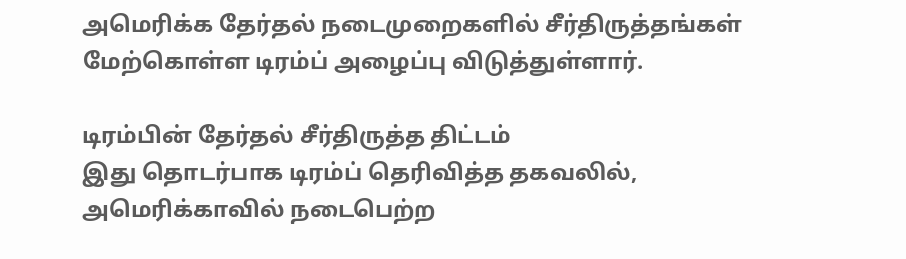அமெரிக்க தேர்தல் நடைமுறைகளில் சீர்திருத்தங்கள் மேற்கொள்ள டிரம்ப் அழைப்பு விடுத்துள்ளார்.

டிரம்பின் தேர்தல் சீர்திருத்த திட்டம்
இது தொடர்பாக டிரம்ப் தெரிவித்த தகவலில், அமெரிக்காவில் நடைபெற்ற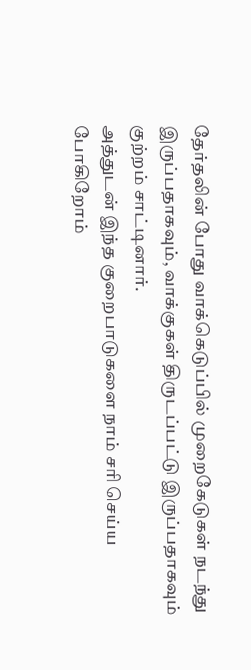தேர்தலின் போது வாக்கெடுப்பில் முறைகேடுகள் நடந்து இருப்பதாகவும், வாக்குகள் திருடப்பட்டு இருப்பதாகவும் குற்றம் சாட்டினார்.
அத்துடன் இந்த குறைபாடுகளை நாம் சரி செய்ய போகிறோம்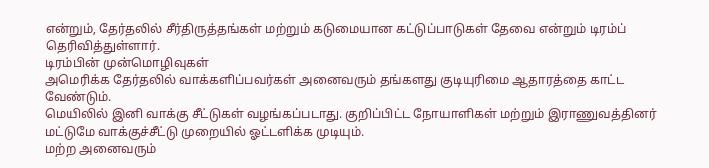என்றும், தேர்தலில் சீர்திருத்தங்கள் மற்றும் கடுமையான கட்டுப்பாடுகள் தேவை என்றும் டிரம்ப் தெரிவித்துள்ளார்.
டிரம்பின் முன்மொழிவுகள்
அமெரிக்க தேர்தலில் வாக்களிப்பவர்கள் அனைவரும் தங்களது குடியுரிமை ஆதாரத்தை காட்ட வேண்டும்.
மெயிலில் இனி வாக்கு சீட்டுகள் வழங்கப்படாது. குறிப்பிட்ட நோயாளிகள் மற்றும் இராணுவத்தினர் மட்டுமே வாக்குச்சீட்டு முறையில் ஓட்டளிக்க முடியும்.
மற்ற அனைவரும்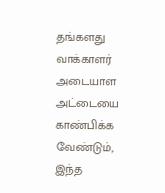தங்களது வாக்காளர் அடையாள அட்டையை காண்பிக்க வேண்டும், இந்த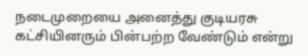நடைமுறையை அனைத்து குடியரசு கட்சியினரும் பின்பற்ற வேண்டும் என்று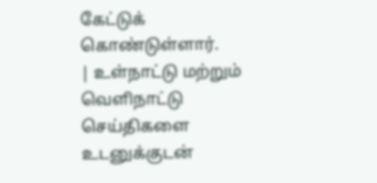கேட்டுக் கொண்டுள்ளார்.
| உள்நாட்டு மற்றும் வெளிநாட்டு செய்திகளை உடனுக்குடன்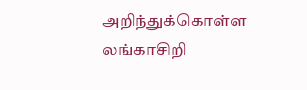அறிந்துக்கொள்ள லங்காசிறி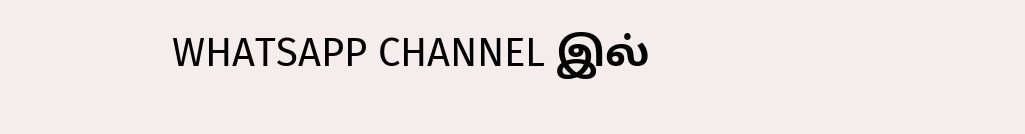WHATSAPP CHANNEL இல்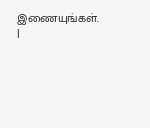இணையுங்கள். |